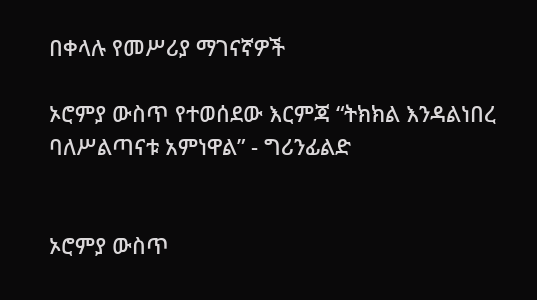በቀላሉ የመሥሪያ ማገናኛዎች

ኦሮምያ ውስጥ የተወሰደው እርምጃ “ትክክል እንዳልነበረ ባለሥልጣናቱ አምነዋል” - ግሪንፊልድ


ኦሮምያ ውስጥ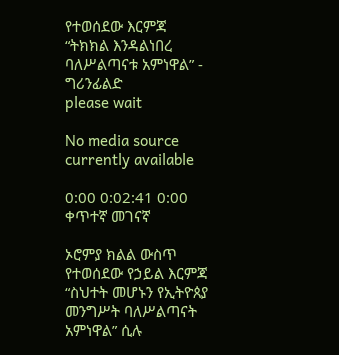የተወሰደው እርምጃ “ትክክል እንዳልነበረ ባለሥልጣናቱ አምነዋል” - ግሪንፊልድ
please wait

No media source currently available

0:00 0:02:41 0:00
ቀጥተኛ መገናኛ

ኦሮምያ ክልል ውስጥ የተወሰደው የኃይል እርምጃ “ስህተት መሆኑን የኢትዮጰያ መንግሥት ባለሥልጣናት አምነዋል” ሲሉ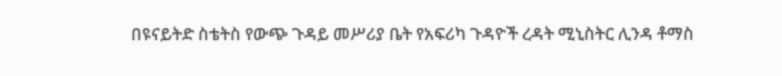በዩናይትድ ስቴትስ የውጭ ጉዳይ መሥሪያ ቤት የአፍሪካ ጉዳዮች ረዳት ሚኒስትር ሊንዳ ቶማስ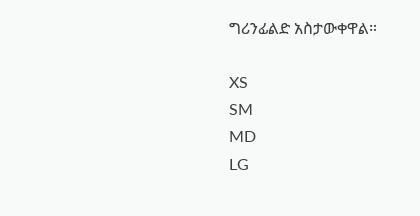ግሪንፊልድ አስታውቀዋል።

XS
SM
MD
LG